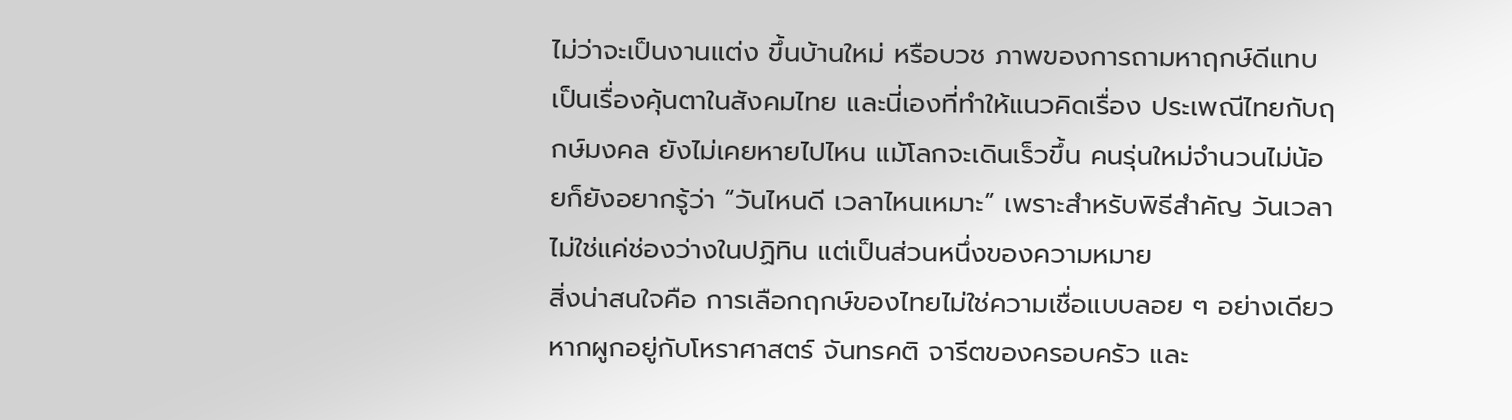ไม่ว่าจะเป็นงานแต่ง ขึ้นบ้านใหม่ หรือบวช ภาพของการถามหาฤกษ์ดีแทบเป็นเรื่องคุ้นตาในสังคมไทย และนี่เองที่ทำให้แนวคิดเรื่อง ประเพณีไทยกับฤกษ์มงคล ยังไม่เคยหายไปไหน แม้โลกจะเดินเร็วขึ้น คนรุ่นใหม่จำนวนไม่น้อยก็ยังอยากรู้ว่า “วันไหนดี เวลาไหนเหมาะ” เพราะสำหรับพิธีสำคัญ วันเวลาไม่ใช่แค่ช่องว่างในปฏิทิน แต่เป็นส่วนหนึ่งของความหมาย
สิ่งน่าสนใจคือ การเลือกฤกษ์ของไทยไม่ใช่ความเชื่อแบบลอย ๆ อย่างเดียว หากผูกอยู่กับโหราศาสตร์ จันทรคติ จารีตของครอบครัว และ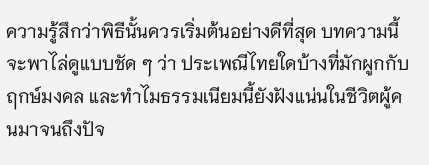ความรู้สึกว่าพิธีนั้นควรเริ่มต้นอย่างดีที่สุด บทความนี้จะพาไล่ดูแบบชัด ๆ ว่า ประเพณีไทยใดบ้างที่มักผูกกับฤกษ์มงคล และทำไมธรรมเนียมนี้ยังฝังแน่นในชีวิตผู้คนมาจนถึงปัจ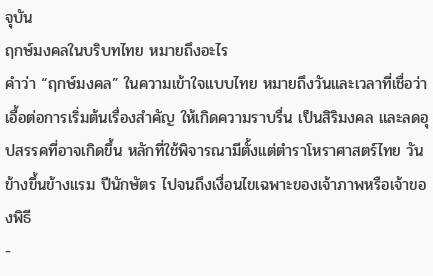จุบัน
ฤกษ์มงคลในบริบทไทย หมายถึงอะไร
คำว่า “ฤกษ์มงคล” ในความเข้าใจแบบไทย หมายถึงวันและเวลาที่เชื่อว่าเอื้อต่อการเริ่มต้นเรื่องสำคัญ ให้เกิดความราบรื่น เป็นสิริมงคล และลดอุปสรรคที่อาจเกิดขึ้น หลักที่ใช้พิจารณามีตั้งแต่ตำราโหราศาสตร์ไทย วันข้างขึ้นข้างแรม ปีนักษัตร ไปจนถึงเงื่อนไขเฉพาะของเจ้าภาพหรือเจ้าของพิธี
-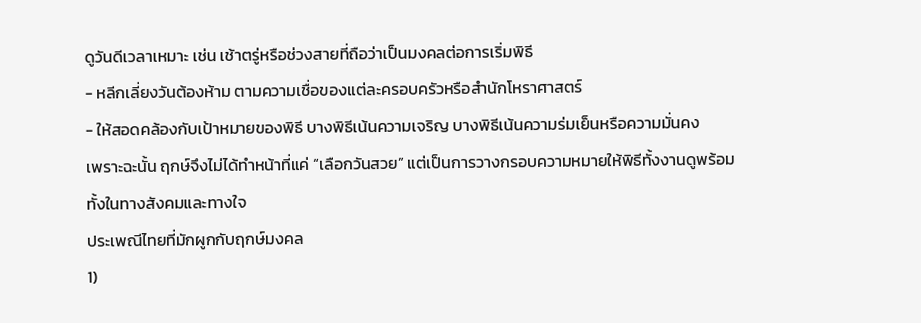ดูวันดีเวลาเหมาะ เช่น เช้าตรู่หรือช่วงสายที่ถือว่าเป็นมงคลต่อการเริ่มพิธี
- หลีกเลี่ยงวันต้องห้าม ตามความเชื่อของแต่ละครอบครัวหรือสำนักโหราศาสตร์
- ให้สอดคล้องกับเป้าหมายของพิธี บางพิธีเน้นความเจริญ บางพิธีเน้นความร่มเย็นหรือความมั่นคง
เพราะฉะนั้น ฤกษ์จึงไม่ได้ทำหน้าที่แค่ “เลือกวันสวย” แต่เป็นการวางกรอบความหมายให้พิธีทั้งงานดูพร้อม ทั้งในทางสังคมและทางใจ
ประเพณีไทยที่มักผูกกับฤกษ์มงคล
1)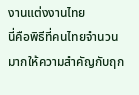งานแต่งงานไทย
นี่คือพิธีที่คนไทยจำนวนมากให้ความสำคัญกับฤก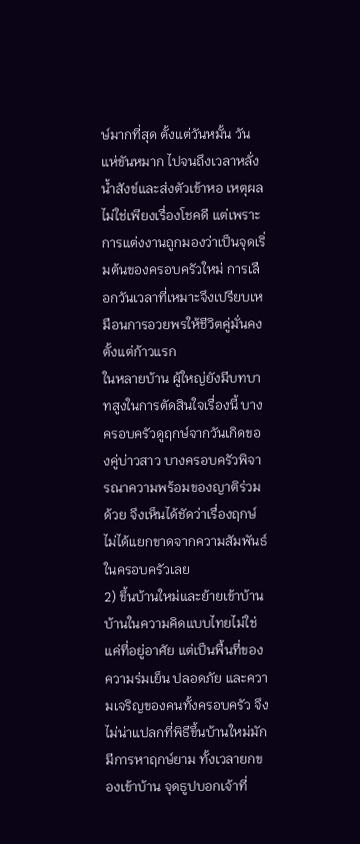ษ์มากที่สุด ตั้งแต่วันหมั้น วันแห่ขันหมาก ไปจนถึงเวลาหลั่งน้ำสังข์และส่งตัวเข้าหอ เหตุผลไม่ใช่เพียงเรื่องโชคดี แต่เพราะการแต่งงานถูกมองว่าเป็นจุดเริ่มต้นของครอบครัวใหม่ การเลือกวันเวลาที่เหมาะจึงเปรียบเหมือนการอวยพรให้ชีวิตคู่มั่นคงตั้งแต่ก้าวแรก
ในหลายบ้าน ผู้ใหญ่ยังมีบทบาทสูงในการตัดสินใจเรื่องนี้ บางครอบครัวดูฤกษ์จากวันเกิดของคู่บ่าวสาว บางครอบครัวพิจารณาความพร้อมของญาติร่วมด้วย จึงเห็นได้ชัดว่าเรื่องฤกษ์ไม่ได้แยกขาดจากความสัมพันธ์ในครอบครัวเลย
2) ขึ้นบ้านใหม่และย้ายเข้าบ้าน
บ้านในความคิดแบบไทยไม่ใช่แค่ที่อยู่อาศัย แต่เป็นพื้นที่ของความร่มเย็น ปลอดภัย และความเจริญของคนทั้งครอบครัว จึงไม่น่าแปลกที่พิธีขึ้นบ้านใหม่มักมีการหาฤกษ์ยาม ทั้งเวลายกของเข้าบ้าน จุดธูปบอกเจ้าที่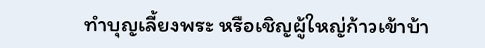ทำบุญเลี้ยงพระ หรือเชิญผู้ใหญ่ก้าวเข้าบ้า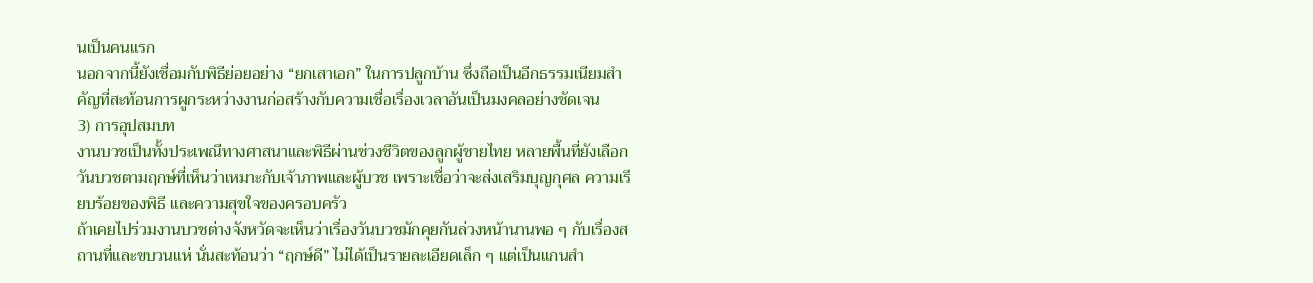นเป็นคนแรก
นอกจากนี้ยังเชื่อมกับพิธีย่อยอย่าง “ยกเสาเอก” ในการปลูกบ้าน ซึ่งถือเป็นอีกธรรมเนียมสำคัญที่สะท้อนการผูกระหว่างงานก่อสร้างกับความเชื่อเรื่องเวลาอันเป็นมงคลอย่างชัดเจน
3) การอุปสมบท
งานบวชเป็นทั้งประเพณีทางศาสนาและพิธีผ่านช่วงชีวิตของลูกผู้ชายไทย หลายพื้นที่ยังเลือกวันบวชตามฤกษ์ที่เห็นว่าเหมาะกับเจ้าภาพและผู้บวช เพราะเชื่อว่าจะส่งเสริมบุญกุศล ความเรียบร้อยของพิธี และความสุขใจของครอบครัว
ถ้าเคยไปร่วมงานบวชต่างจังหวัดจะเห็นว่าเรื่องวันบวชมักคุยกันล่วงหน้านานพอ ๆ กับเรื่องสถานที่และขบวนแห่ นั่นสะท้อนว่า “ฤกษ์ดี” ไม่ได้เป็นรายละเอียดเล็ก ๆ แต่เป็นแกนสำ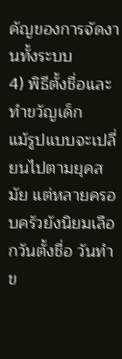คัญของการจัดงานทั้งระบบ
4) พิธีตั้งชื่อและทำขวัญเด็ก
แม้รูปแบบจะเปลี่ยนไปตามยุคสมัย แต่หลายครอบครัวยังนิยมเลือกวันตั้งชื่อ วันทำข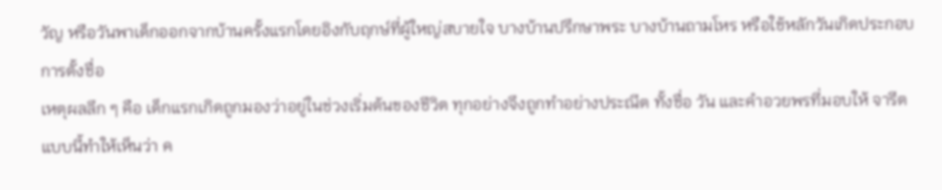วัญ หรือวันพาเด็กออกจากบ้านครั้งแรกโดยอิงกับฤกษ์ที่ผู้ใหญ่สบายใจ บางบ้านปรึกษาพระ บางบ้านถามโหร หรือใช้หลักวันเกิดประกอบการตั้งชื่อ
เหตุผลลึก ๆ คือ เด็กแรกเกิดถูกมองว่าอยู่ในช่วงเริ่มต้นของชีวิต ทุกอย่างจึงถูกทำอย่างประณีต ทั้งชื่อ วัน และคำอวยพรที่มอบให้ จารีตแบบนี้ทำให้เห็นว่า ค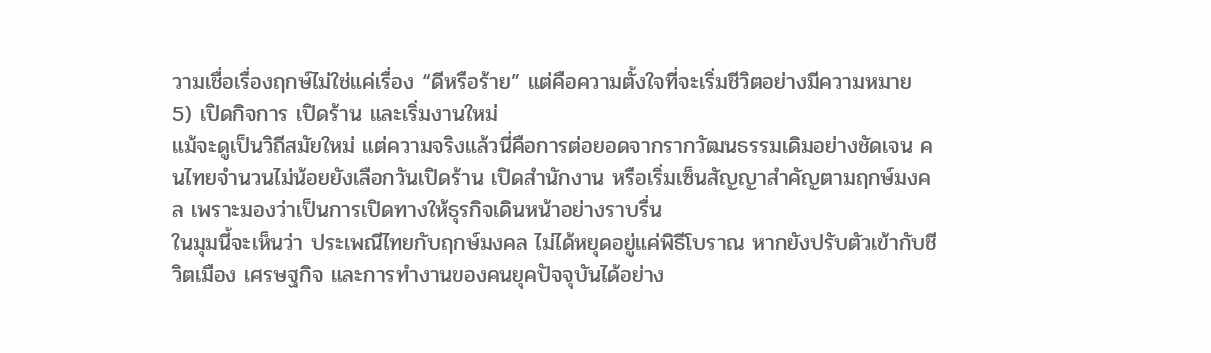วามเชื่อเรื่องฤกษ์ไม่ใช่แค่เรื่อง “ดีหรือร้าย” แต่คือความตั้งใจที่จะเริ่มชีวิตอย่างมีความหมาย
5) เปิดกิจการ เปิดร้าน และเริ่มงานใหม่
แม้จะดูเป็นวิถีสมัยใหม่ แต่ความจริงแล้วนี่คือการต่อยอดจากรากวัฒนธรรมเดิมอย่างชัดเจน คนไทยจำนวนไม่น้อยยังเลือกวันเปิดร้าน เปิดสำนักงาน หรือเริ่มเซ็นสัญญาสำคัญตามฤกษ์มงคล เพราะมองว่าเป็นการเปิดทางให้ธุรกิจเดินหน้าอย่างราบรื่น
ในมุมนี้จะเห็นว่า ประเพณีไทยกับฤกษ์มงคล ไม่ได้หยุดอยู่แค่พิธีโบราณ หากยังปรับตัวเข้ากับชีวิตเมือง เศรษฐกิจ และการทำงานของคนยุคปัจจุบันได้อย่าง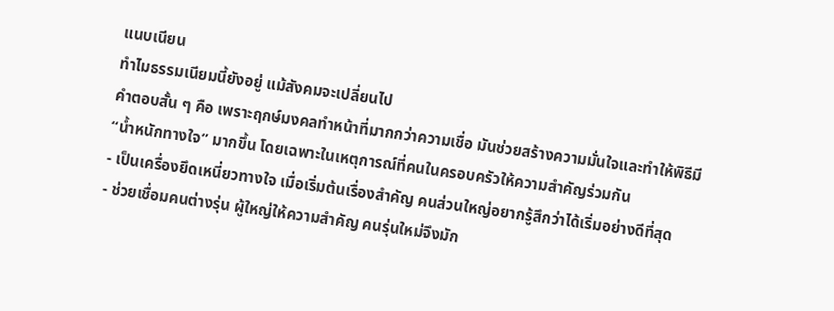แนบเนียน
ทำไมธรรมเนียมนี้ยังอยู่ แม้สังคมจะเปลี่ยนไป
คำตอบสั้น ๆ คือ เพราะฤกษ์มงคลทำหน้าที่มากกว่าความเชื่อ มันช่วยสร้างความมั่นใจและทำให้พิธีมี “น้ำหนักทางใจ” มากขึ้น โดยเฉพาะในเหตุการณ์ที่คนในครอบครัวให้ความสำคัญร่วมกัน
- เป็นเครื่องยึดเหนี่ยวทางใจ เมื่อเริ่มต้นเรื่องสำคัญ คนส่วนใหญ่อยากรู้สึกว่าได้เริ่มอย่างดีที่สุด
- ช่วยเชื่อมคนต่างรุ่น ผู้ใหญ่ให้ความสำคัญ คนรุ่นใหม่จึงมัก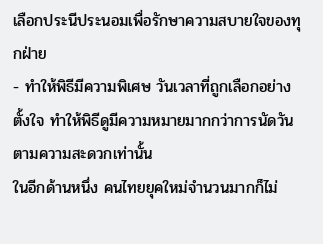เลือกประนีประนอมเพื่อรักษาความสบายใจของทุกฝ่าย
- ทำให้พิธีมีความพิเศษ วันเวลาที่ถูกเลือกอย่างตั้งใจ ทำให้พิธีดูมีความหมายมากกว่าการนัดวันตามความสะดวกเท่านั้น
ในอีกด้านหนึ่ง คนไทยยุคใหม่จำนวนมากก็ไม่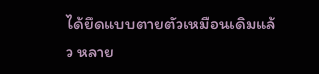ได้ยึดแบบตายตัวเหมือนเดิมแล้ว หลาย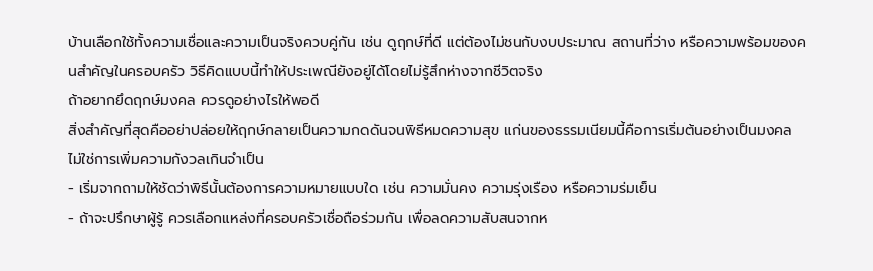บ้านเลือกใช้ทั้งความเชื่อและความเป็นจริงควบคู่กัน เช่น ดูฤกษ์ที่ดี แต่ต้องไม่ชนกับงบประมาณ สถานที่ว่าง หรือความพร้อมของคนสำคัญในครอบครัว วิธีคิดแบบนี้ทำให้ประเพณียังอยู่ได้โดยไม่รู้สึกห่างจากชีวิตจริง
ถ้าอยากยึดฤกษ์มงคล ควรดูอย่างไรให้พอดี
สิ่งสำคัญที่สุดคืออย่าปล่อยให้ฤกษ์กลายเป็นความกดดันจนพิธีหมดความสุข แก่นของธรรมเนียมนี้คือการเริ่มต้นอย่างเป็นมงคล ไม่ใช่การเพิ่มความกังวลเกินจำเป็น
- เริ่มจากถามให้ชัดว่าพิธีนั้นต้องการความหมายแบบใด เช่น ความมั่นคง ความรุ่งเรือง หรือความร่มเย็น
- ถ้าจะปรึกษาผู้รู้ ควรเลือกแหล่งที่ครอบครัวเชื่อถือร่วมกัน เพื่อลดความสับสนจากห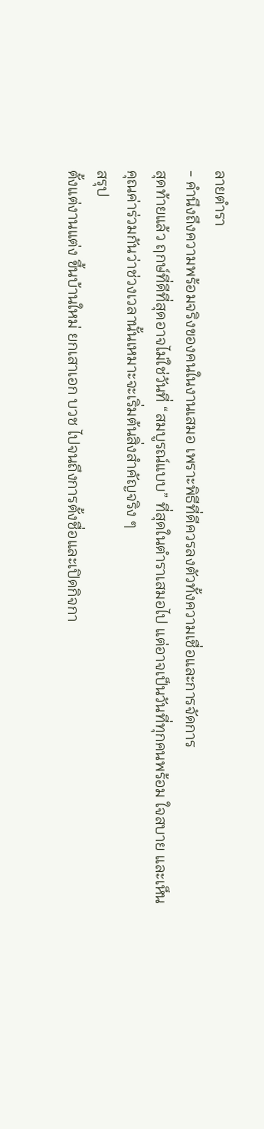ลายตำรา
- คำนึงถึงความพร้อมจริงของคนในงานเสมอ เพราะพิธีที่ดีควรลงตัวทั้งความเชื่อและการจัดการ
สุดท้ายแล้ว ฤกษ์ที่ดีที่สุดอาจไม่ใช่วันที่ “สมบูรณ์แบบ” ที่สุดในตำราเสมอไป แต่อาจเป็นวันที่ทุกคนพร้อม ใจสบาย และเห็นคุณค่าร่วมกันว่าช่วงเวลานั้นเหมาะจะเริ่มต้นสิ่งสำคัญจริง ๆ
สรุป
ตั้งแต่งานแต่ง ขึ้นบ้านใหม่ ยกเสาเอก บวช ไปจนถึงการตั้งชื่อและเปิดกิจกา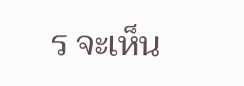ร จะเห็น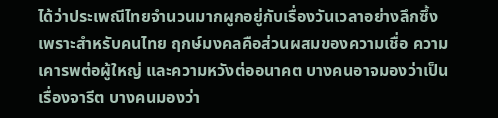ได้ว่าประเพณีไทยจำนวนมากผูกอยู่กับเรื่องวันเวลาอย่างลึกซึ้ง เพราะสำหรับคนไทย ฤกษ์มงคลคือส่วนผสมของความเชื่อ ความเคารพต่อผู้ใหญ่ และความหวังต่ออนาคต บางคนอาจมองว่าเป็นเรื่องจารีต บางคนมองว่า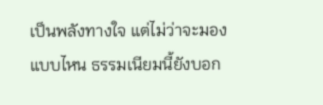เป็นพลังทางใจ แต่ไม่ว่าจะมองแบบไหน ธรรมเนียมนี้ยังบอก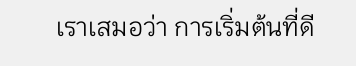เราเสมอว่า การเริ่มต้นที่ดี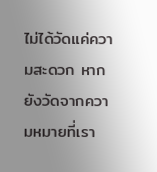ไม่ได้วัดแค่ความสะดวก หากยังวัดจากความหมายที่เรา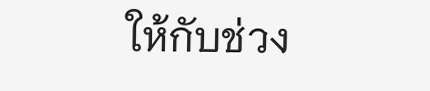ให้กับช่วง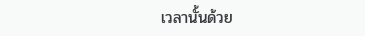เวลานั้นด้วย